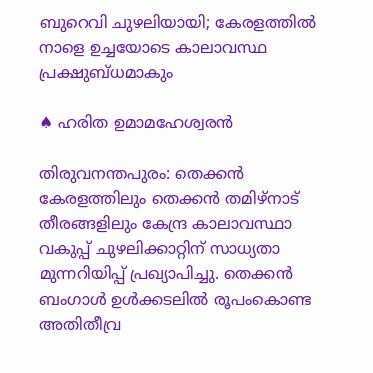ബുറെവി ചുഴലിയായി; കേരളത്തില്‍ നാളെ ഉച്ചയോടെ കാലാവസ്ഥ പ്രക്ഷുബ്ധമാകും

♠ ഹരിത ഉമാമഹേശ്വരന്‍

തിരുവനന്തപുരം: തെക്കന്‍ കേരളത്തിലും തെക്കന്‍ തമിഴ്‌നാട് തീരങ്ങളിലും കേന്ദ്ര കാലാവസ്ഥാ വകുപ്പ് ചുഴലിക്കാറ്റിന് സാധ്യതാ മുന്നറിയിപ്പ് പ്രഖ്യാപിച്ചു. തെക്കന്‍ ബംഗാള്‍ ഉള്‍ക്കടലില്‍ രൂപംകൊണ്ട അതിതീവ്ര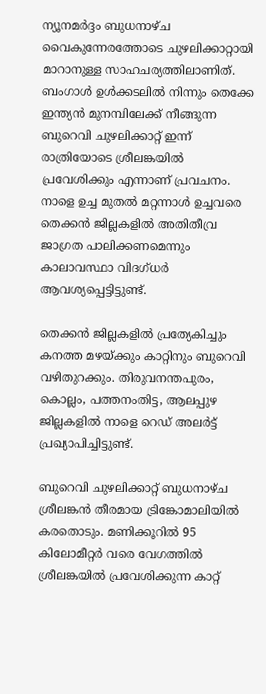ന്യൂനമര്‍ദ്ദം ബുധനാഴ്ച വൈകുന്നേരത്തോടെ ചുഴലിക്കാറ്റായി മാറാനുള്ള സാഹചര്യത്തിലാണിത്.
ബംഗാള്‍ ഉള്‍ക്കടലില്‍ നിന്നും തെക്കേ ഇന്ത്യന്‍ മുനമ്പിലേക്ക് നീങ്ങുന്ന ബുറെവി ചുഴലിക്കാറ്റ് ഇന്ന് രാത്രിയോടെ ശ്രീലങ്കയില്‍ പ്രവേശിക്കും എന്നാണ് പ്രവചനം. നാളെ ഉച്ച മുതല്‍ മറ്റന്നാള്‍ ഉച്ചവരെ തെക്കന്‍ ജില്ലകളില്‍ അതിതീവ്ര ജാഗ്രത പാലിക്കണമെന്നും കാലാവസ്ഥാ വിദഗ്ധര്‍ ആവശ്യപ്പെട്ടിട്ടുണ്ട്.

തെക്കന്‍ ജില്ലകളില്‍ പ്രത്യേകിച്ചും കനത്ത മഴയ്ക്കും കാറ്റിനും ബുറെവി വഴിതുറക്കും. തിരുവനന്തപുരം, കൊല്ലം, പത്തനംതിട്ട, ആലപ്പുഴ ജില്ലകളില്‍ നാളെ റെഡ് അലര്‍ട്ട് പ്രഖ്യാപിച്ചിട്ടുണ്ട്.

ബുറെവി ചുഴലിക്കാറ്റ് ബുധനാഴ്ച ശ്രീലങ്കന്‍ തീരമായ ട്രിങ്കോമാലിയില്‍ കരതൊടും. മണിക്കൂറില്‍ 95 കിലോമീറ്റര്‍ വരെ വേഗത്തില്‍ ശ്രീലങ്കയില്‍ പ്രവേശിക്കുന്ന കാറ്റ്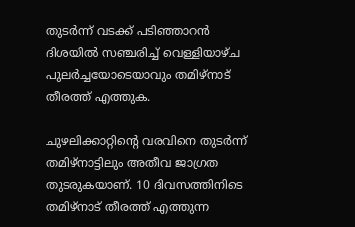തുടര്‍ന്ന് വടക്ക് പടിഞ്ഞാറന്‍ ദിശയില്‍ സഞ്ചരിച്ച് വെള്ളിയാഴ്ച പുലര്‍ച്ചയോടെയാവും തമിഴ്‌നാട് തീരത്ത് എത്തുക.

ചുഴലിക്കാറ്റിന്റെ വരവിനെ തുടര്‍ന്ന് തമിഴ്‌നാട്ടിലും അതീവ ജാഗ്രത തുടരുകയാണ്. 10 ദിവസത്തിനിടെ തമിഴ്‌നാട് തീരത്ത് എത്തുന്ന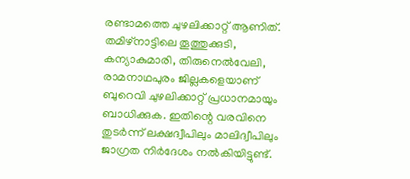രണ്ടാമത്തെ ചുഴലിക്കാറ്റ് ആണിത്. തമിഴ്‌നാട്ടിലെ തൂത്തുക്കുടി, കന്യാകുമാരി, തിരുനെല്‍വേലി, രാമനാഥപുരം ജില്ലകളെയാണ് ബുറെവി ചുഴലിക്കാറ്റ് പ്രധാനമായും ബാധിക്കുക. ഇതിന്റെ വരവിനെ തുടര്‍ന്ന് ലക്ഷദ്വീപിലും മാലിദ്വീപിലും ജാഗ്രത നിര്‍ദേശം നല്‍കിയിട്ടുണ്ട്.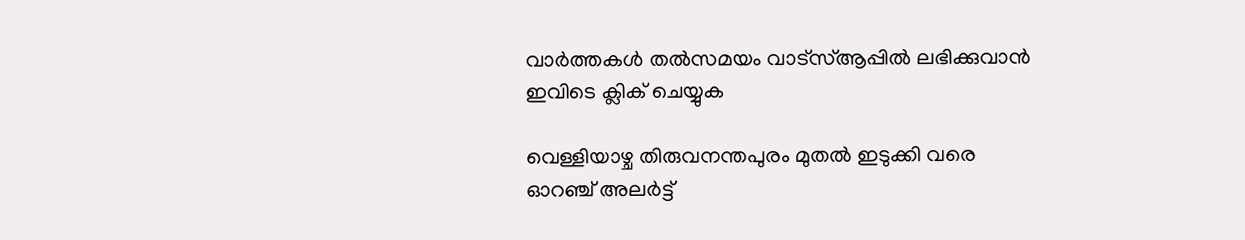വാര്‍ത്തകള്‍ തല്‍സമയം വാട്‌സ്ആപ്പില്‍ ലഭിക്കുവാന്‍  ഇവിടെ ക്ലിക് ചെയ്യുക

വെള്ളിയാഴ്ച തിരുവനന്തപുരം മുതല്‍ ഇടുക്കി വരെ ഓറഞ്ച് അലര്‍ട്ട്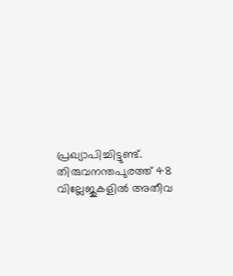പ്രഖ്യാപിച്ചിട്ടുണ്ട്. തിരുവനന്തപുരത്ത് 48 വില്ലേജുകളില്‍ അതീവ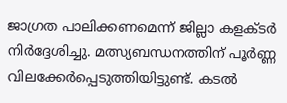ജാഗ്രത പാലിക്കണമെന്ന് ജില്ലാ കളക്ടര്‍ നിര്‍ദ്ദേശിച്ചു. മത്സ്യബന്ധനത്തിന് പൂര്‍ണ്ണ വിലക്കേര്‍പ്പെടുത്തിയിട്ടുണ്ട്. കടല്‍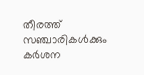തീരത്ത് സഞ്ചാരികള്‍ക്കും കര്‍ശന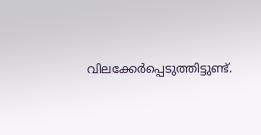വിലക്കേര്‍പ്പെടുത്തിട്ടുണ്ട്.